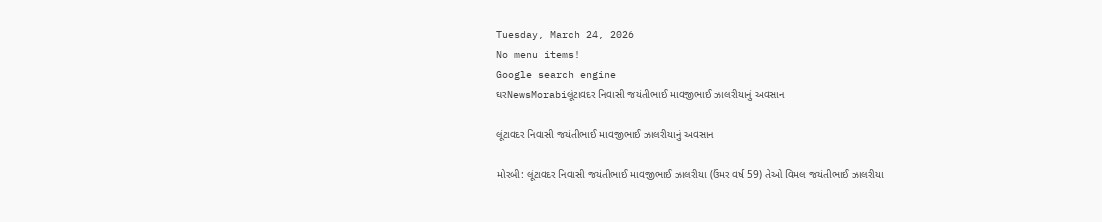Tuesday, March 24, 2026
No menu items!
Google search engine
ઘરNewsMorabiલૂંટાવદર નિવાસી જયંતીભાઈ માવજીભાઈ ઝાલરીયાનું અવસાન

લૂંટાવદર નિવાસી જયંતીભાઈ માવજીભાઈ ઝાલરીયાનું અવસાન

મોરબી: લૂંટાવદર નિવાસી જયંતીભાઈ માવજીભાઈ ઝાલરીયા (ઉંમર વર્ષ 59) તેઓ વિમલ જયંતીભાઈ ઝાલરીયા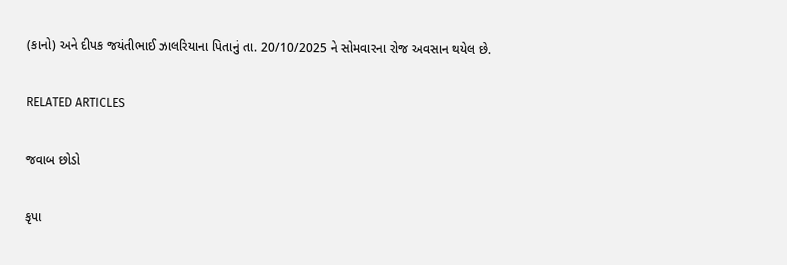(કાનો) અને દીપક જયંતીભાઈ ઝાલરિયાના પિતાનું તા. 20/10/2025 ને સોમવારના રોજ અવસાન થયેલ છે.

RELATED ARTICLES

જવાબ છોડો

કૃપા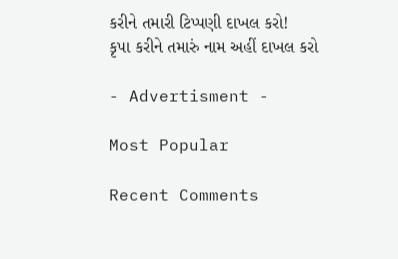કરીને તમારી ટિપ્પણી દાખલ કરો!
કૃપા કરીને તમારું નામ અહીં દાખલ કરો

- Advertisment -

Most Popular

Recent Comments